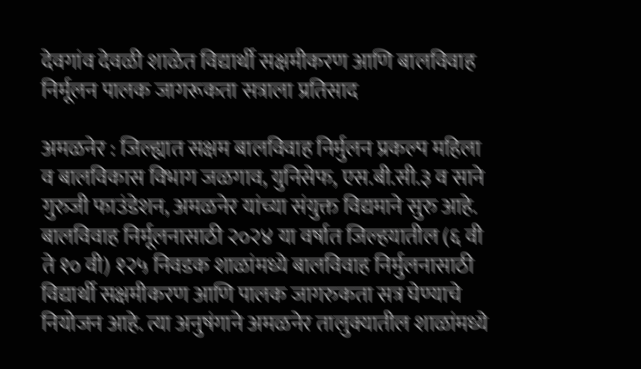देवगांव देवळी शाळेत विद्यार्थी सक्षमीकरण आणि बालविवाह निर्मूलन पालक जागरूकता सत्राला प्रतिसाद

अमळनेर : जिल्ह्यात सक्षम बालविवाह निर्मुलन प्रकल्प महिला व बालविकास विभाग जळगाव, युनिसेफ, एस.बी.सी.३ व साने गुरुजी फाउंडेशन, अमळनेर यांच्या संयुक्त विद्यमाने सुरु आहे. बालविवाह निर्मूलनासाठी २०२४ या वर्षात जिल्ह‌यातील (६ वी ते १० वी) १२५ निवडक शाळांमध्ये बालविवाह निर्मुलनासाठी वि‌द्यार्थी सक्षमीकरण आणि पालक जागरुकता सत्र घेण्याचे नियोजन आहे. त्या अनुषंगाने अमळनेर तालुक्यातील शाळांमध्ये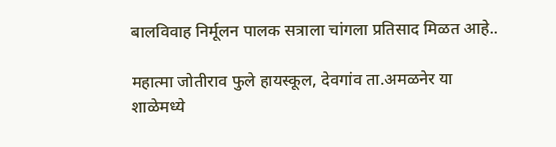बालविवाह निर्मूलन पालक सत्राला चांगला प्रतिसाद मिळत आहे..

महात्मा जोतीराव फुले हायस्कूल, देवगांव ता.अमळनेर या शाळेमध्ये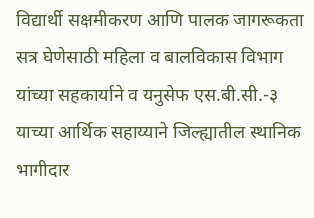विद्यार्थी सक्षमीकरण आणि पालक जागरूकता सत्र घेणेसाठी महिला व बालविकास विभाग यांच्या सहकार्याने व यनुसेफ एस.बी.सी.-३ याच्या आर्थिक सहाय्याने जिल्ह्यातील स्थानिक भागीदार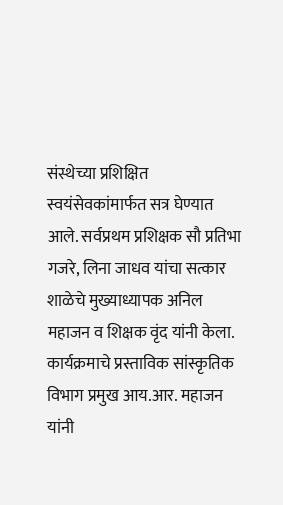संस्थेच्या प्रशिक्षित स्वयंसेवकांमार्फत सत्र घेण्यात आले. सर्वप्रथम प्रशिक्षक सौ प्रतिभा गजरे, लिना जाधव यांचा सत्कार शाळेचे मुख्याध्यापक अनिल महाजन व शिक्षक वृंद यांनी केला. कार्यक्रमाचे प्रस्ताविक सांस्कृतिक विभाग प्रमुख आय.आर. महाजन यांनी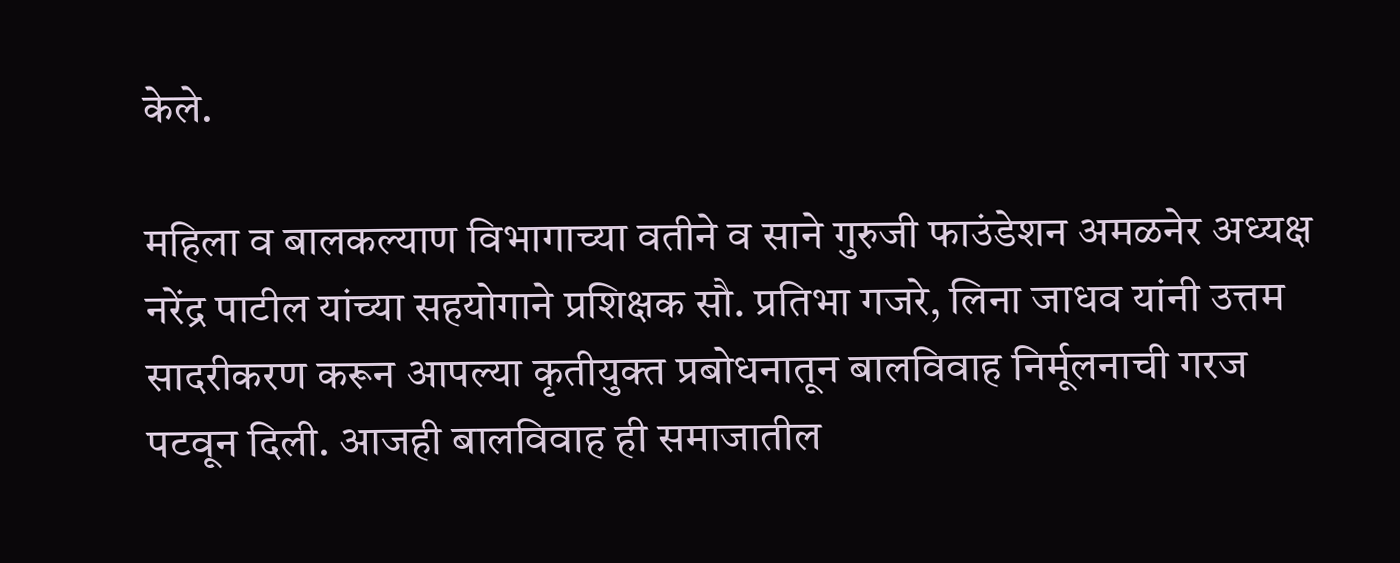केले.

महिला व बालकल्याण विभागाच्या वतीने व साने गुरुजी फाउंडेशन अमळनेर अध्यक्ष नरेंद्र पाटील यांच्या सहयोगाने प्रशिक्षक सौ. प्रतिभा गजरे, लिना जाधव यांनी उत्तम सादरीकरण करून आपल्या कृतीयुक्त प्रबोधनातून बालविवाह निर्मूलनाची गरज पटवून दिली. आजही बालविवाह ही समाजातील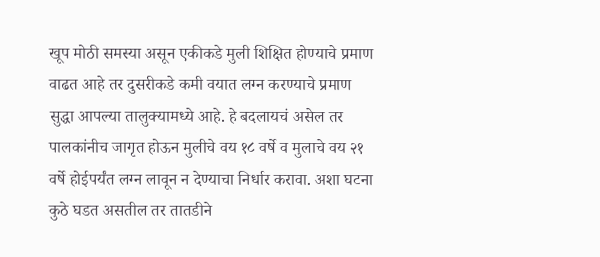खूप मोठी समस्या असून एकीकडे मुली शिक्षित होण्याचे प्रमाण वाढत आहे तर दुसरीकडे कमी वयात लग्न करण्याचे प्रमाण सुद्धा आपल्या तालुक्यामध्ये आहे. हे बदलायचं असेल तर पालकांनीच जागृत होऊन मुलीचे वय १८ वर्षे व मुलाचे वय २१ वर्षे होईपर्यंत लग्न लावून न देण्याचा निर्धार करावा. अशा घटना कुठे घडत असतील तर तातडीने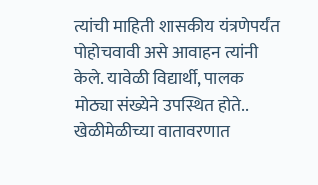त्यांची माहिती शासकीय यंत्रणेपर्यंत पोहोचवावी असे आवाहन त्यांनी केले. यावेळी विद्यार्थी, पालक मोठ्या संख्येने उपस्थित होते.. खेळीमेळीच्या वातावरणात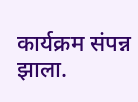कार्यक्रम संपन्न झाला.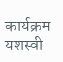कार्यक्रम यशस्वी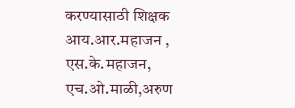करण्यासाठी शिक्षक आय.आर.महाजन , एस.के.महाजन, एच.ओ.माळी,अरुण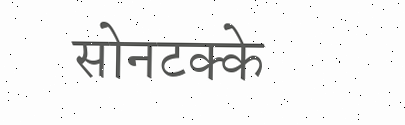सोनटक्के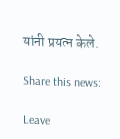यांनी प्रयत्न केले.

Share this news:

Leave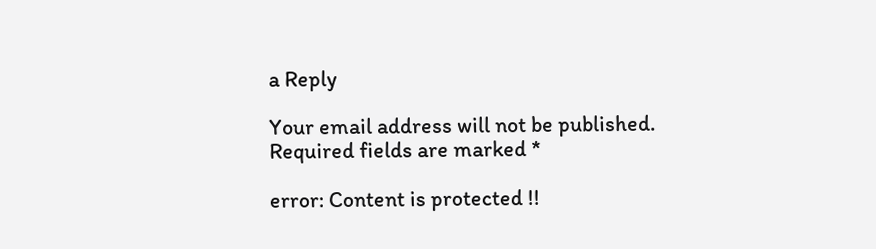a Reply

Your email address will not be published. Required fields are marked *

error: Content is protected !!